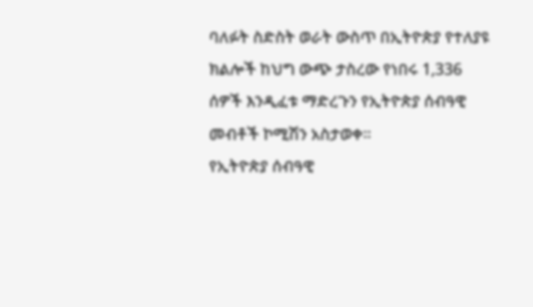ባለፉት ስድስት ወራት ውስጥ በኢትዮጵያ የተለያዩ ክልሎች ከህግ ውጭ ታስረው የነበሩ 1,336 ሰዎች እንዲፈቱ ማድረጉን የኢትዮጵያ ሰብዓዊ መብቶች ኮሚሽን አስታወቀ።
የኢትዮጵያ ሰብዓዊ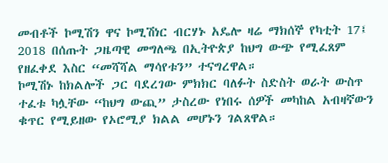መብቶች ኮሚሽን ዋና ኮሚሽነር ብርሃኑ አዴሎ ዛሬ ማክሰኞ የካቲት 17፤ 2018 በሰጡት ጋዜጣዊ መግለጫ በኢትዮጵያ ከህግ ውጭ የሚፈጸም የዘፈቀደ እስር “መሻሻል ማሳየቱን” ተናግረዋል።
ኮሚሽኑ ከክልሎች ጋር ባደረገው ምክክር ባለፉት ስድስት ወራት ውስጥ ተፈቱ ካሏቸው “ከህግ ውጪ” ታስረው የነበሩ ሰዎች መካከል አብዛኛውን ቁጥር የሚይዘው የኦሮሚያ ክልል መሆኑን ገልጸዋል።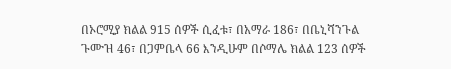በኦሮሚያ ክልል 915 ሰዎች ሲፈቱ፣ በአማራ 186፣ በቤኒሻንጉል ጉሙዝ 46፣ በጋምቤላ 66 እንዲሁም በሶማሌ ክልል 123 ሰዎች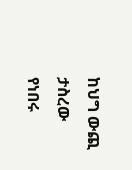ከህግ ውጪ ታስረው የነበሩ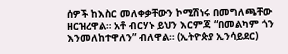ሰዎች ከእስር መለቀቃቸውን ኮሚሽነሩ በመግለጫቸው ዘርዝረዋል። አቶ ብርሃኑ ይህን እርምጃ “በመልካም ጎን እንመለከተዋለን” ብለዋል። (ኢትዮጵያ ኢንሳይደር)